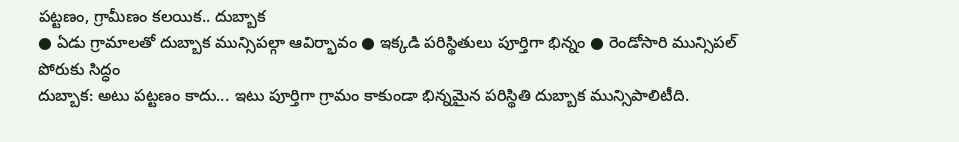పట్టణం, గ్రామీణం కలయిక.. దుబ్బాక
● ఏడు గ్రామాలతో దుబ్బాక మున్సిపల్గా ఆవిర్భావం ● ఇక్కడి పరిస్థితులు పూర్తిగా భిన్నం ● రెండోసారి మున్సిపల్ పోరుకు సిద్ధం
దుబ్బాక: అటు పట్టణం కాదు... ఇటు పూర్తిగా గ్రామం కాకుండా భిన్నమైన పరిస్థితి దుబ్బాక మున్సిపాలిటీది.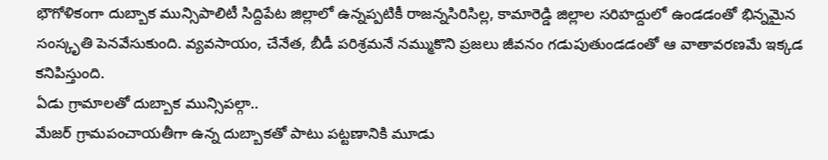భౌగోళికంగా దుబ్బాక మున్సిపాలిటీ సిద్దిపేట జిల్లాలో ఉన్నప్పటికీ రాజన్నసిరిసిల్ల, కామారెడ్డి జిల్లాల సరిహద్దులో ఉండడంతో భిన్నమైన సంస్కృతి పెనవేసుకుంది. వ్యవసాయం, చేనేత, బీడీ పరిశ్రమనే నమ్ముకొని ప్రజలు జీవనం గడుపుతుండడంతో ఆ వాతావరణమే ఇక్కడ కనిపిస్తుంది.
ఏడు గ్రామాలతో దుబ్బాక మున్సిపల్గా..
మేజర్ గ్రామపంచాయతీగా ఉన్న దుబ్బాకతో పాటు పట్టణానికి మూడు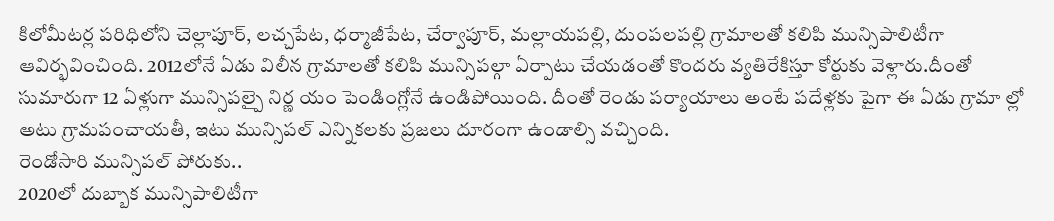కిలోమీటర్ల పరిధిలోని చెల్లాపూర్, లచ్చపేట, ధర్మాజీపేట, చేర్వాపూర్, మల్లాయపల్లి, దుంపలపల్లి గ్రామాలతో కలిపి మున్సిపాలిటీగా ఆవిర్భవించింది. 2012లోనే ఏడు విలీన గ్రామాలతో కలిపి మున్సిపల్గా ఏర్పాటు చేయడంతో కొందరు వ్యతిరేకిస్తూ కోర్టుకు వెళ్లారు.దీంతో సుమారుగా 12 ఏళ్లుగా మున్సిపల్పై నిర్ణ యం పెండింగ్లోనే ఉండిపోయింది. దీంతో రెండు పర్యాయాలు అంటే పదేళ్లకు పైగా ఈ ఏడు గ్రామా ల్లో అటు గ్రామపంచాయతీ, ఇటు మున్సిపల్ ఎన్నికలకు ప్రజలు దూరంగా ఉండాల్సి వచ్చింది.
రెండోసారి మున్సిపల్ పోరుకు..
2020లో దుబ్బాక మున్సిపాలిటీగా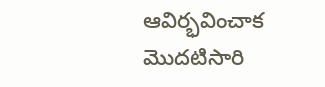ఆవిర్భవించాక మొదటిసారి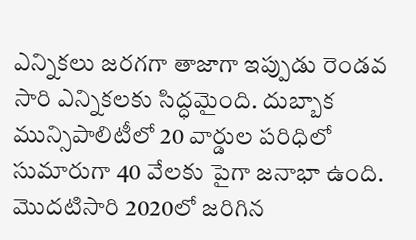ఎన్నికలు జరగగా తాజాగా ఇప్పుడు రెండవ సారి ఎన్నికలకు సిద్ధమైంది. దుబ్బాక మున్సిపాలిటీలో 20 వార్డుల పరిధిలో సుమారుగా 40 వేలకు పైగా జనాభా ఉంది. మొదటిసారి 2020లో జరిగిన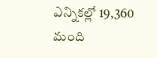ఎన్నికల్లో 19,360 మంది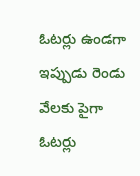ఓటర్లు ఉండగా ఇప్పుడు రెండు వేలకు పైగా ఓటర్లు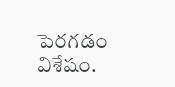పెరగడం విశేషం.